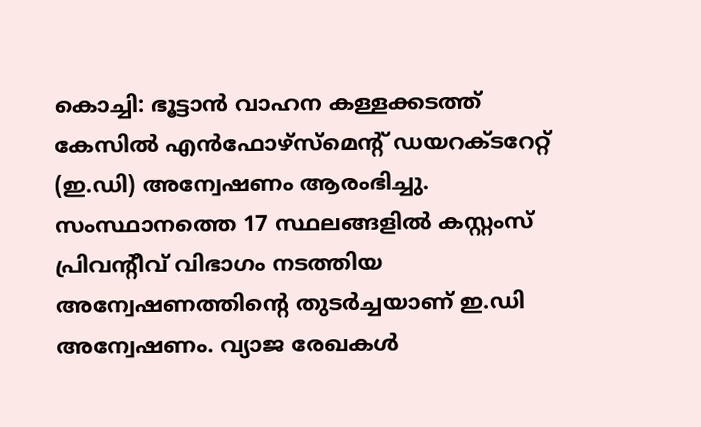കൊച്ചി: ഭൂട്ടാൻ വാഹന കള്ളക്കടത്ത് കേസിൽ എൻഫോഴ്സ്മെന്റ് ഡയറക്ടറേറ്റ് (ഇ.ഡി) അന്വേഷണം ആരംഭിച്ചു. സംസ്ഥാനത്തെ 17 സ്ഥലങ്ങളിൽ കസ്റ്റംസ് പ്രിവന്റീവ് വിഭാഗം നടത്തിയ അന്വേഷണത്തിന്റെ തുടർച്ചയാണ് ഇ.ഡി അന്വേഷണം. വ്യാജ രേഖകൾ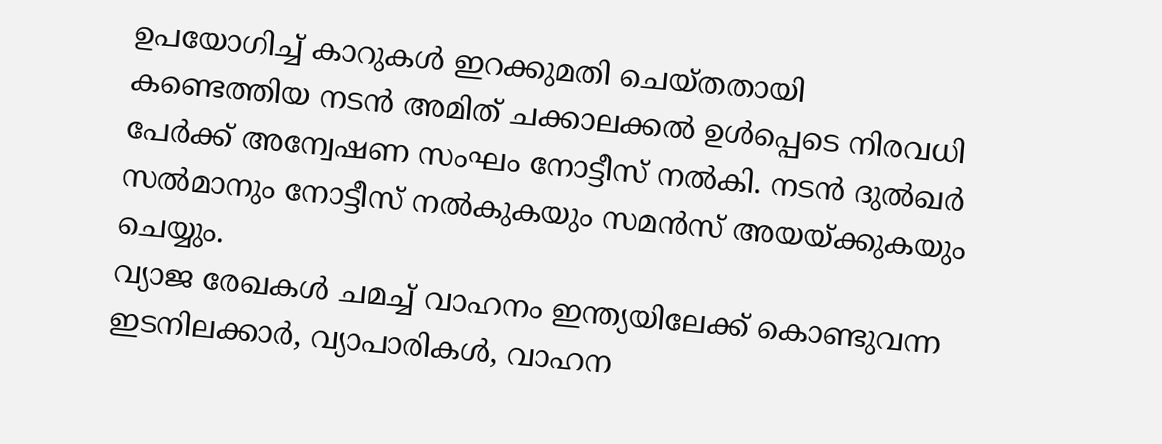ഉപയോഗിച്ച് കാറുകൾ ഇറക്കുമതി ചെയ്തതായി കണ്ടെത്തിയ നടൻ അമിത് ചക്കാലക്കൽ ഉൾപ്പെടെ നിരവധി പേർക്ക് അന്വേഷണ സംഘം നോട്ടീസ് നൽകി. നടൻ ദുൽഖർ സൽമാനും നോട്ടീസ് നൽകുകയും സമൻസ് അയയ്ക്കുകയും ചെയ്യും.
വ്യാജ രേഖകൾ ചമച്ച് വാഹനം ഇന്ത്യയിലേക്ക് കൊണ്ടുവന്ന ഇടനിലക്കാർ, വ്യാപാരികൾ, വാഹന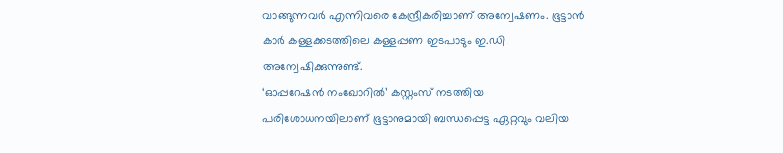വാങ്ങുന്നവർ എന്നിവരെ കേന്ദ്രീകരിച്ചാണ് അന്വേഷണം. ഭൂട്ടാൻ കാർ കള്ളക്കടത്തിലെ കള്ളപ്പണ ഇടപാടും ഇ.ഡി അന്വേഷിക്കുന്നുണ്ട്.
‘ഓപ്പറേഷൻ നംഖോറിൽ’ കസ്റ്റംസ് നടത്തിയ പരിശോധനയിലാണ് ഭൂട്ടാനുമായി ബന്ധപ്പെട്ട ഏറ്റവും വലിയ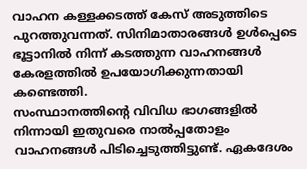വാഹന കള്ളക്കടത്ത് കേസ് അടുത്തിടെ പുറത്തുവന്നത്. സിനിമാതാരങ്ങൾ ഉൾപ്പെടെ ഭൂട്ടാനിൽ നിന്ന് കടത്തുന്ന വാഹനങ്ങൾ കേരളത്തിൽ ഉപയോഗിക്കുന്നതായി കണ്ടെത്തി.
സംസ്ഥാനത്തിന്റെ വിവിധ ഭാഗങ്ങളിൽ നിന്നായി ഇതുവരെ നാൽപ്പതോളം വാഹനങ്ങൾ പിടിച്ചെടുത്തിട്ടുണ്ട്. ഏകദേശം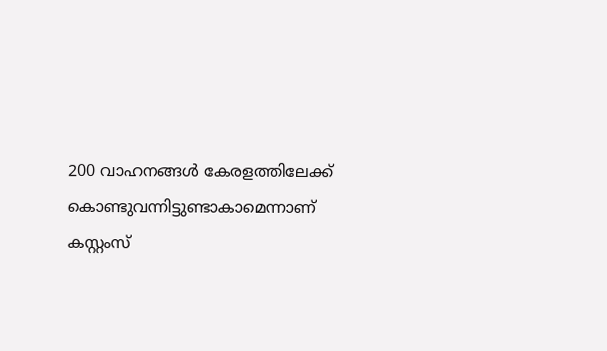200 വാഹനങ്ങൾ കേരളത്തിലേക്ക് കൊണ്ടുവന്നിട്ടുണ്ടാകാമെന്നാണ് കസ്റ്റംസ്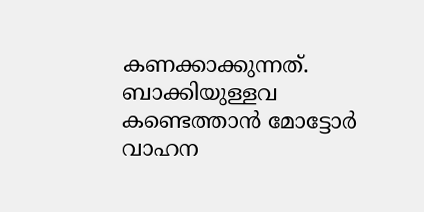കണക്കാക്കുന്നത്. ബാക്കിയുള്ളവ കണ്ടെത്താൻ മോട്ടോർ വാഹന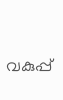വകുപ്പ്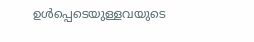ഉൾപ്പെടെയുള്ളവയുടെ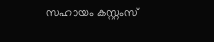സഹായം കസ്റ്റംസ്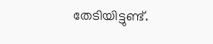തേടിയിട്ടുണ്ട്.